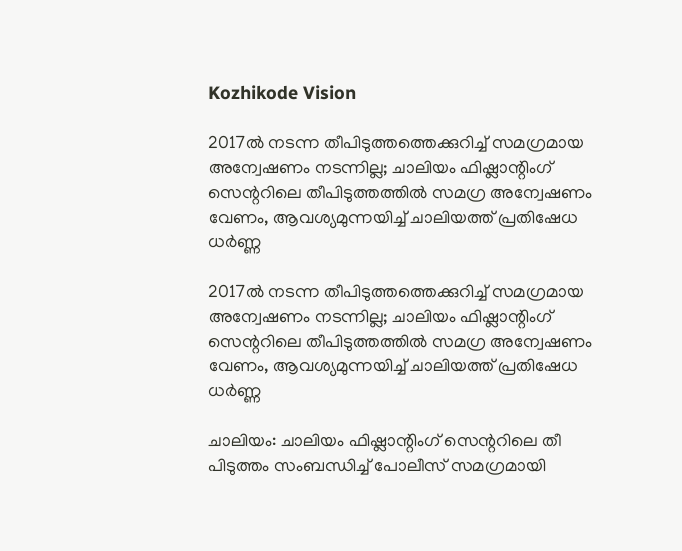Kozhikode Vision

2017ല്‍ നടന്ന തീപിടുത്തത്തെക്കുറിച്ച് സമഗ്രമായ അന്വേഷണം നടന്നില്ല; ചാലിയം ഫിഷ്ലാന്റിംഗ് സെന്ററിലെ തീപിടുത്തത്തില്‍ സമഗ്ര അന്വേഷണം വേണം, ആവശ്യമുന്നയിച്ച് ചാലിയത്ത് പ്രതിഷേധ ധര്‍ണ്ണ

2017ല്‍ നടന്ന തീപിടുത്തത്തെക്കുറിച്ച് സമഗ്രമായ അന്വേഷണം നടന്നില്ല; ചാലിയം ഫിഷ്ലാന്റിംഗ് സെന്ററിലെ തീപിടുത്തത്തില്‍ സമഗ്ര അന്വേഷണം വേണം, ആവശ്യമുന്നയിച്ച് ചാലിയത്ത് പ്രതിഷേധ ധര്‍ണ്ണ

ചാലിയം: ചാലിയം ഫിഷ്ലാന്റിംഗ് സെന്ററിലെ തീ പിടുത്തം സംബന്ധിച്ച് പോലീസ് സമഗ്രമായി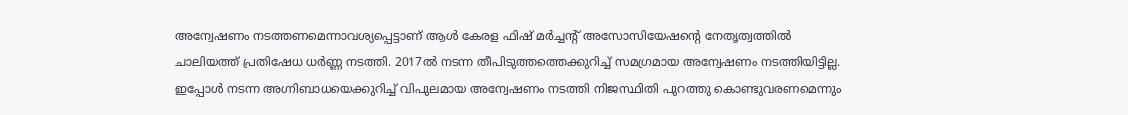അന്വേഷണം നടത്തണമെന്നാവശ്യപ്പെട്ടാണ് ആള്‍ കേരള ഫിഷ് മര്‍ച്ചന്റ് അസോസിയേഷന്റെ നേതൃത്വത്തില്‍ ചാലിയത്ത് പ്രതിഷേധ ധര്‍ണ്ണ നടത്തി. 2017ല്‍ നടന്ന തീപിടുത്തത്തെക്കുറിച്ച് സമഗ്രമായ അന്വേഷണം നടത്തിയിട്ടില്ല. ഇപ്പോള്‍ നടന്ന അഗ്നിബാധയെക്കുറിച്ച് വിപുലമായ അന്വേഷണം നടത്തി നിജസ്ഥിതി പുറത്തു കൊണ്ടുവരണമെന്നും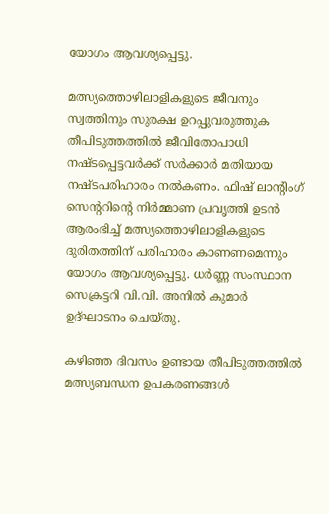യോഗം ആവശ്യപ്പെട്ടു.

മത്സ്യത്തൊഴിലാളികളുടെ ജീവനും സ്വത്തിനും സുരക്ഷ ഉറപ്പുവരുത്തുക തീപിടുത്തത്തില്‍ ജീവിതോപാധി നഷ്ടപ്പെട്ടവര്‍ക്ക് സര്‍ക്കാര്‍ മതിയായ നഷ്ടപരിഹാരം നല്‍കണം. ഫിഷ് ലാന്റിംഗ് സെന്ററിന്റെ നിര്‍മ്മാണ പ്രവൃത്തി ഉടന്‍ ആരംഭിച്ച് മത്സ്യത്തൊഴിലാളികളുടെ ദുരിതത്തിന് പരിഹാരം കാണണമെന്നും യോഗം ആവശ്യപ്പെട്ടു. ധര്‍ണ്ണ സംസ്ഥാന സെക്രട്ടറി വി.വി. അനില്‍ കുമാര്‍ ഉദ്ഘാടനം ചെയ്തു.

കഴിഞ്ഞ ദിവസം ഉണ്ടായ തീപിടുത്തത്തില്‍ മത്സ്യബന്ധന ഉപകരണങ്ങള്‍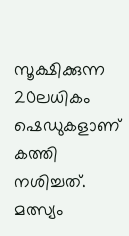സൂക്ഷിക്കുന്ന 20ലധികം ഷെഡുകളാണ് കത്തി നശിച്ചത്. മത്സ്യം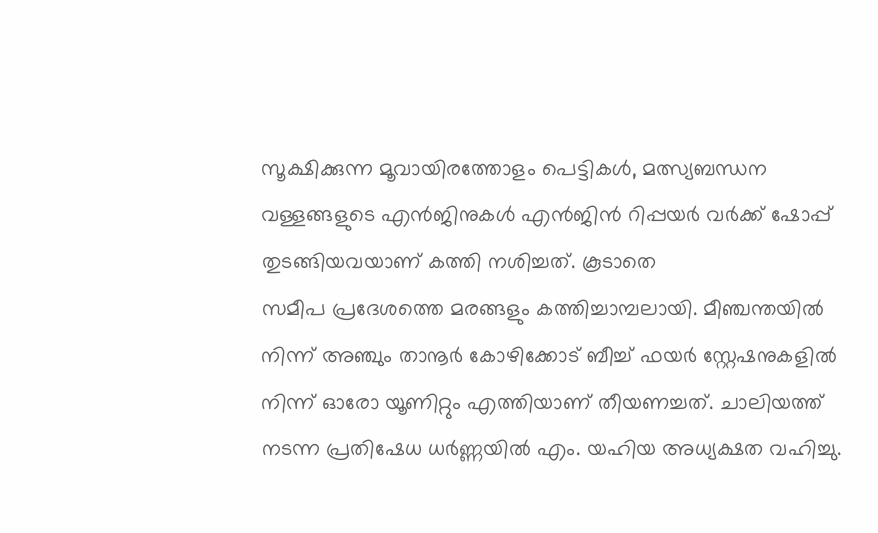സൂക്ഷിക്കുന്ന മൂവായിരത്തോളം പെട്ടികള്‍, മത്സ്യബന്ധന വള്ളങ്ങളുടെ എന്‍ജിനുകള്‍ എന്‍ജിന്‍ റിപ്പയര്‍ വര്‍ക്ക് ഷോപ്പ് തുടങ്ങിയവയാണ് കത്തി നശിച്ചത്. കൂടാതെ
സമീപ പ്രദേശത്തെ മരങ്ങളും കത്തിച്ചാമ്പലായി. മീഞ്ചന്തയില്‍ നിന്ന് അഞ്ചും താനൂര്‍ കോഴിക്കോട് ബീച്ച് ഫയര്‍ സ്റ്റേഷനുകളില്‍ നിന്ന് ഓരോ യൂണിറ്റും എത്തിയാണ് തീയണച്ചത്. ചാലിയത്ത് നടന്ന പ്രതിഷേധ ധര്‍ണ്ണയില്‍ എം. യഹിയ അധ്യക്ഷത വഹിച്ചു.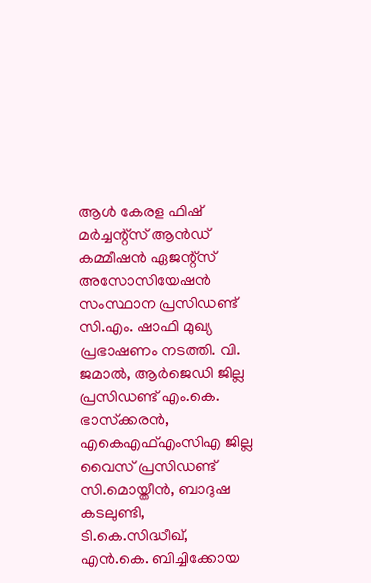ആള്‍ കേരള ഫിഷ് മര്‍ച്ചന്റ്സ് ആന്‍ഡ് കമ്മീഷന്‍ ഏജന്റ്സ് അസോസിയേഷന്‍ സംസ്ഥാന പ്രസിഡണ്ട് സി.എം. ഷാഫി മുഖ്യ പ്രഭാഷണം നടത്തി. വി. ജമാല്‍, ആര്‍ജെഡി ജില്ല പ്രസിഡണ്ട് എം.കെ. ഭാസ്‌ക്കരന്‍, എകെഎഫ്എംസിഎ ജില്ല വൈസ് പ്രസിഡണ്ട് സി.മൊയ്തീന്‍, ബാദുഷ കടലുണ്ടി, ടി.കെ.സിദ്ധീഖ്, എന്‍.കെ. ബിച്ചിക്കോയ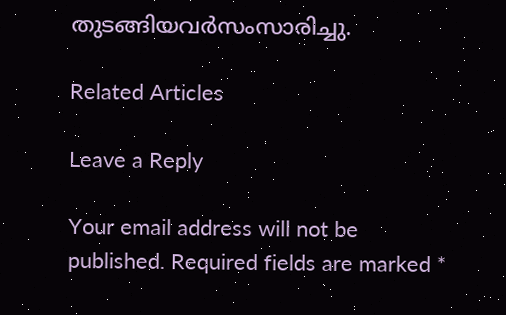തുടങ്ങിയവര്‍സംസാരിച്ചു.

Related Articles

Leave a Reply

Your email address will not be published. Required fields are marked *